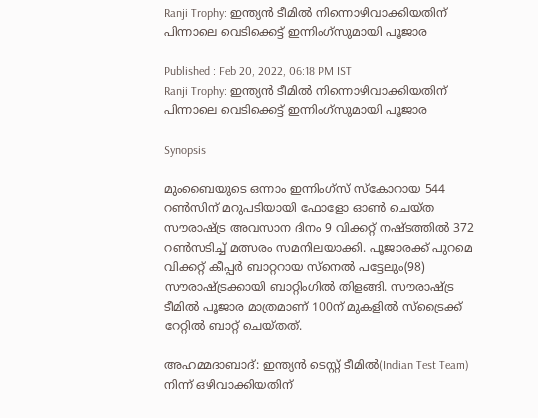Ranji Trophy: ഇന്ത്യന്‍ ടീമില്‍ നിന്നൊഴിവാക്കിയതിന് പിന്നാലെ വെടിക്കെട്ട് ഇന്നിംഗ്സുമായി പൂജാര

Published : Feb 20, 2022, 06:18 PM IST
Ranji Trophy: ഇന്ത്യന്‍ ടീമില്‍ നിന്നൊഴിവാക്കിയതിന് പിന്നാലെ വെടിക്കെട്ട് ഇന്നിംഗ്സുമായി പൂജാര

Synopsis

മുംബൈയുടെ ഒന്നാം ഇന്നിംഗ്സ് സ്കോറായ 544 റണ്‍സിന് മറുപടിയായി ഫോളോ ഓണ്‍ ചെയ്ത സൗരാഷ്ട്ര അവസാന ദിനം 9 വിക്കറ്റ് നഷ്ടത്തില്‍ 372 റണ്‍സടിച്ച് മത്സരം സമനിലയാക്കി. പൂജാരക്ക് പുറമെ വിക്കറ്റ് കീപ്പര്‍ ബാറ്ററായ സ്നെല്‍ പട്ടേലും(98) സൗരാഷ്ട്രക്കായി ബാറ്റിംഗില്‍ തിളങ്ങി. സൗരാഷ്ട്ര ടീമില്‍ പൂജാര മാത്രമാണ് 100ന് മുകളില്‍ സ്ട്രൈക്ക് റേറ്റില്‍ ബാറ്റ് ചെയ്തത്.

അഹമ്മദാബാദ്: ഇന്ത്യൻ ടെസ്റ്റ് ടീമിൽ(Indian Test Team) നിന്ന് ഒഴിവാക്കിയതിന്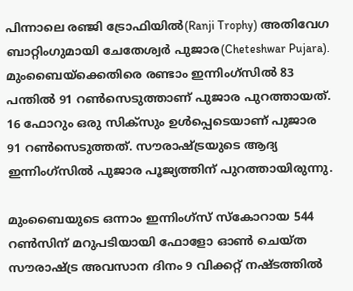പിന്നാലെ രഞ്ജി ട്രോഫിയിൽ(Ranji Trophy) അതിവേഗ ബാറ്റിംഗുമായി ചേതേശ്വർ പുജാര(Cheteshwar Pujara). മുംബൈയ്ക്കെതിരെ രണ്ടാം ഇന്നിംഗ്സിൽ 83 പന്തിൽ 91 റൺസെടുത്താണ് പുജാര പുറത്തായത്. 16 ഫോറും ഒരു സിക്സും ഉൾപ്പെടെയാണ് പുജാര 91 റൺസെടുത്തത്. സൗരാഷ്ട്രയുടെ ആദ്യ ഇന്നിംഗ്സിൽ പുജാര പൂജ്യത്തിന് പുറത്തായിരുന്നു.

മുംബൈയുടെ ഒന്നാം ഇന്നിംഗ്സ് സ്കോറായ 544 റണ്‍സിന് മറുപടിയായി ഫോളോ ഓണ്‍ ചെയ്ത സൗരാഷ്ട്ര അവസാന ദിനം 9 വിക്കറ്റ് നഷ്ടത്തില്‍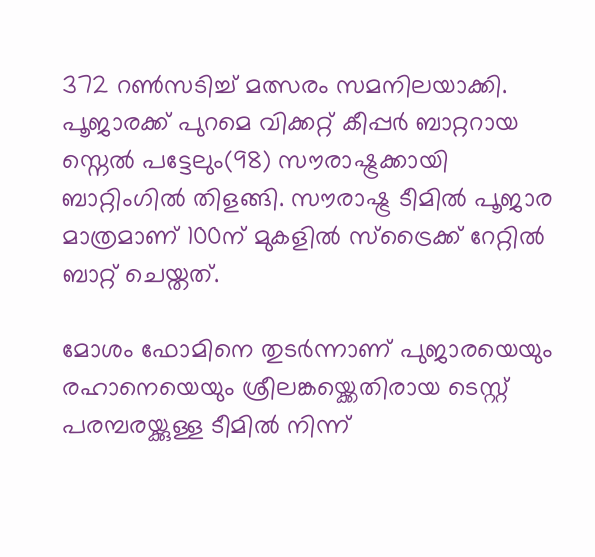372 റണ്‍സടിച്ച് മത്സരം സമനിലയാക്കി. പൂജാരക്ക് പുറമെ വിക്കറ്റ് കീപ്പര്‍ ബാറ്ററായ സ്നെല്‍ പട്ടേലും(98) സൗരാഷ്ട്രക്കായി ബാറ്റിംഗില്‍ തിളങ്ങി. സൗരാഷ്ട്ര ടീമില്‍ പൂജാര മാത്രമാണ് 100ന് മുകളില്‍ സ്ട്രൈക്ക് റേറ്റില്‍ ബാറ്റ് ചെയ്തത്.

മോശം ഫോമിനെ തുട‍ർന്നാണ് പുജാരയെയും രഹാനെയെയും ശ്രീലങ്കയ്ക്കെതിരായ ടെസ്റ്റ് പരമ്പരയ്ക്കുള്ള ടീമിൽ നിന്ന്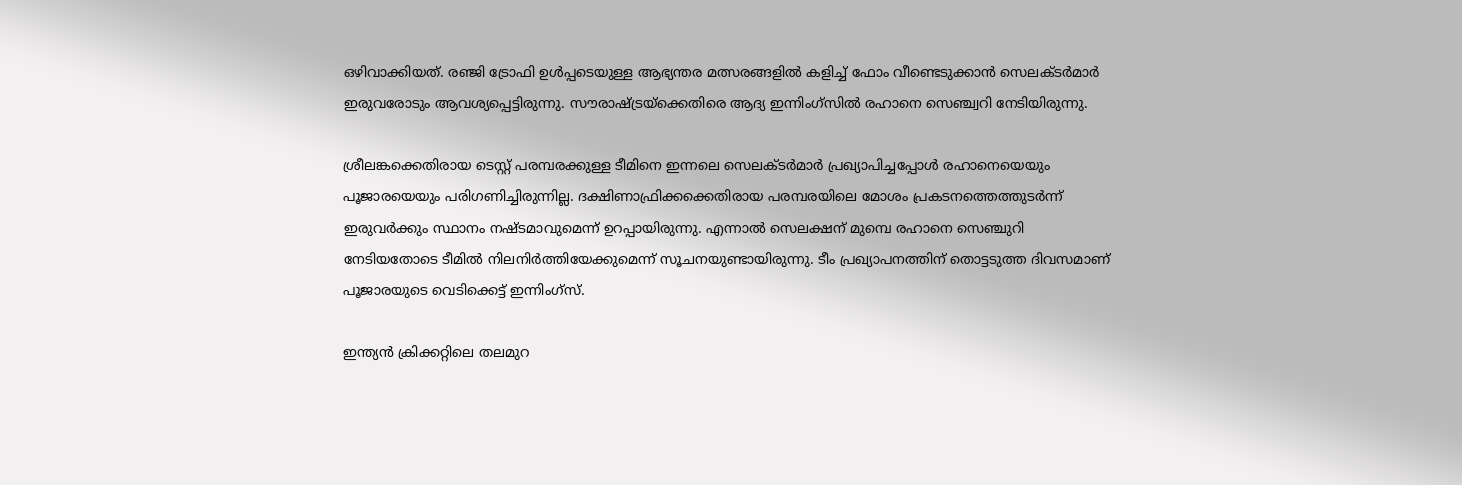ഒഴിവാക്കിയത്. ര‌ഞ്ജി ട്രോഫി ഉൾപ്പടെയുള്ള ആഭ്യന്തര മത്സരങ്ങളിൽ കളിച്ച് ഫോം വീണ്ടെടുക്കാൻ സെലക്ടർമാർ ഇരുവരോടും ആവശ്യപ്പെട്ടിരുന്നു. സൗരാഷ്ട്രയ്ക്കെതിരെ ആദ്യ ഇന്നിംഗ്സിൽ രഹാനെ സെഞ്ച്വറി നേടിയിരുന്നു.

ശ്രീലങ്കക്കെതിരായ ടെസ്റ്റ് പരമ്പരക്കുള്ള ടീമിനെ ഇന്നലെ സെലക്ടര്‍മാര്‍ പ്രഖ്യാപിച്ചപ്പോള്‍ രഹാനെയെയും പൂജാരയെയും പരിഗണിച്ചിരുന്നില്ല. ദക്ഷിണാഫ്രിക്കക്കെതിരായ പരമ്പരയിലെ മോശം പ്രകടനത്തെത്തുടര്‍ന്ന് ഇരുവര്‍ക്കും സ്ഥാനം നഷ്ടമാവുമെന്ന് ഉറപ്പായിരുന്നു. എന്നാല്‍ സെലക്ഷന് മുമ്പെ രഹാനെ സെഞ്ചുറി നേടിയതോടെ ടീമില്‍ നിലനിര്‍ത്തിയേക്കുമെന്ന് സൂചനയുണ്ടായിരുന്നു. ടീം പ്രഖ്യാപനത്തിന് തൊട്ടടുത്ത ദിവസമാണ് പൂജാരയുടെ വെടിക്കെട്ട് ഇന്നിംഗ്സ്.

ഇന്ത്യന്‍ ക്രിക്കറ്റിലെ തലമുറ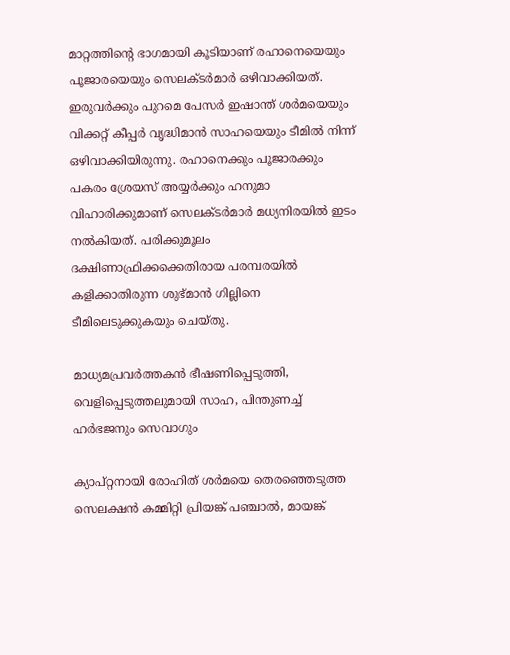മാറ്റത്തിന്‍റെ ഭാഗമായി കൂടിയാണ് രഹാനെയെയും പൂജാരയെയും സെലക്ടര്‍മാര്‍ ഒഴിവാക്കിയത്. ഇരുവര്‍ക്കും പുറമെ പേസര്‍ ഇഷാന്ത് ശര്‍മയെയും വിക്കറ്റ് കീപ്പര്‍ വൃദ്ധിമാന്‍ സാഹയെയും ടീമില്‍ നിന്ന് ഒഴിവാക്കിയിരുന്നു. രഹാനെക്കും പൂജാരക്കും പകരം ശ്രേയസ് അയ്യര്‍ക്കും ഹനുമാ വിഹാരിക്കുമാണ് സെലക്ടര്‍മാര്‍ മധ്യനിരയില്‍ ഇടം നല്‍കിയത്. പരിക്കുമൂലം ദക്ഷിണാഫ്രിക്കക്കെതിരായ പരമ്പരയില്‍ കളിക്കാതിരുന്ന ശുഭ്മാന്‍ ഗില്ലിനെ ടീമിലെടുക്കുകയും ചെയ്തു.

മാധ്യമപ്രവര്‍ത്തകന്‍ ഭീഷണിപ്പെടുത്തി, വെളിപ്പെടുത്തലുമായി സാഹ, പിന്തുണച്ച് ഹര്‍ഭജനും സെവാഗും

ക്യാപ്റ്റനായി രോഹിത് ശര്‍മയെ തെരഞ്ഞെടുത്ത സെലക്ഷന്‍ കമ്മിറ്റി പ്രിയങ്ക് പഞ്ചാല്‍, മായങ്ക്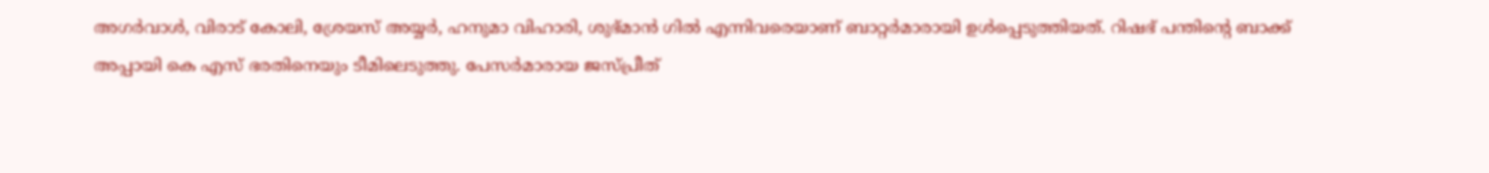അഗര്‍വാള്‍, വിരാട് കോലി, ശ്രേയസ് അയ്യര്‍, ഹനുമാ വിഹാരി, ശുഭ്മാന്‍ ഗില്‍ എന്നിവരെയാണ് ബാറ്റര്‍മാരായി ഉള്‍പ്പെടുത്തിയത്. റിഷഭ് പന്തിന്‍റെ ബാക്ക് അപ്പായി കെ എസ് ഭരതിനെയും ടീമിലെടുത്തു. പേസര്‍മാരായ ജസ്പ്രീത്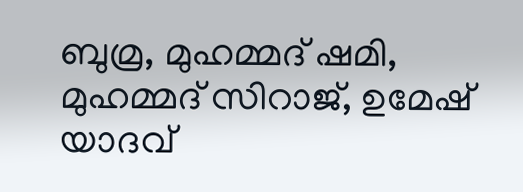ബുമ്ര, മുഹമ്മദ് ഷമി, മുഹമ്മദ് സിറാജ്, ഉമേഷ് യാദവ്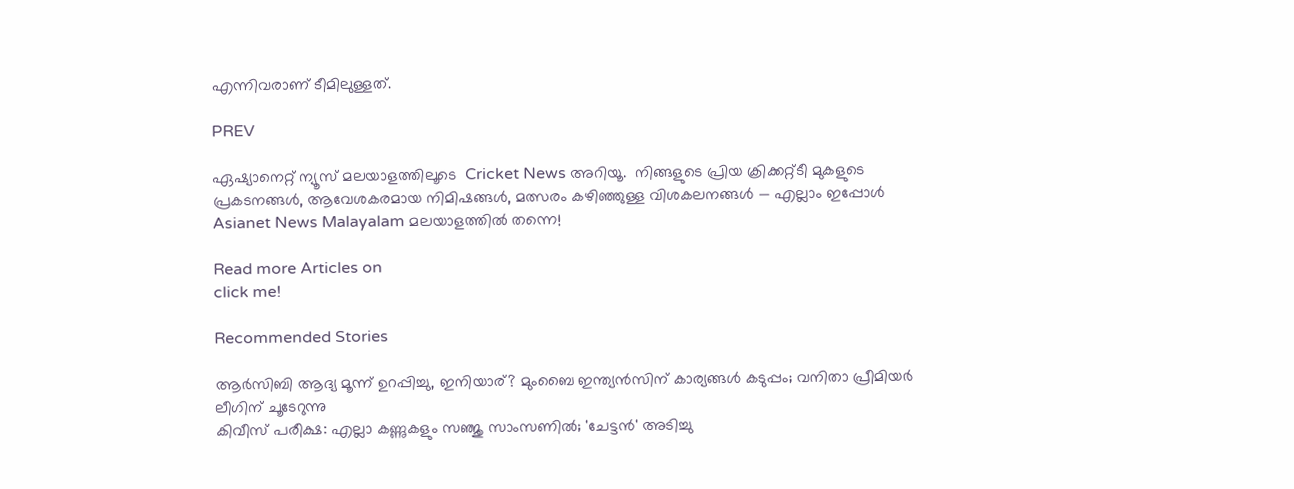എന്നിവരാണ് ടീമിലുള്ളത്.

PREV

ഏഷ്യാനെറ്റ് ന്യൂസ് മലയാളത്തിലൂടെ  Cricket News അറിയൂ.  നിങ്ങളുടെ പ്രിയ ക്രിക്കറ്റ്ടീ മുകളുടെ പ്രകടനങ്ങൾ, ആവേശകരമായ നിമിഷങ്ങൾ, മത്സരം കഴിഞ്ഞുള്ള വിശകലനങ്ങൾ — എല്ലാം ഇപ്പോൾ Asianet News Malayalam മലയാളത്തിൽ തന്നെ!

Read more Articles on
click me!

Recommended Stories

ആര്‍സിബി ആദ്യ മൂന്ന് ഉറപ്പിച്ചു, ഇനിയാര്? മുംബൈ ഇന്ത്യന്‍സിന് കാര്യങ്ങള്‍ കടുപ്പം; വനിതാ പ്രീമിയര്‍ ലീഗിന് ചൂടേറുന്നു
കിവീസ് പരീക്ഷ: എല്ലാ കണ്ണുകളും സഞ്ജു സാംസണില്‍; 'ചേട്ടന്‍' അടിച്ചു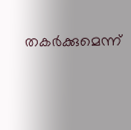തകര്‍ക്കുമെന്ന്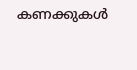കണക്കുകള്‍